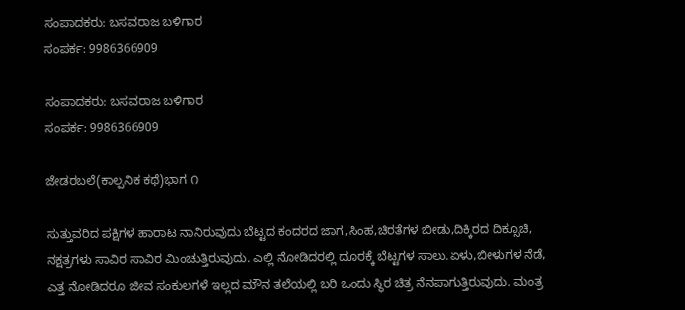ಸಂಪಾದಕರು: ಬಸವರಾಜ ಬಳಿಗಾರ
ಸಂಪರ್ಕ: 9986366909

ಸಂಪಾದಕರು: ಬಸವರಾಜ ಬಳಿಗಾರ
ಸಂಪರ್ಕ: 9986366909

ಜೇಡರಬಲೆ(ಕಾಲ್ಪನಿಕ ಕಥೆ)ಭಾಗ ೧

ಸುತ್ತುವರಿದ ಪಕ್ಷಿಗಳ ಹಾರಾಟ ನಾನಿರುವುದು ಬೆಟ್ಟದ ಕಂದರದ ಜಾಗ,ಸಿಂಹ,ಚಿರತೆಗಳ ಬೀಡು,ದಿಕ್ಕಿರದ ದಿಕ್ಸೂಚಿ, ನಕ್ಷತ್ರಗಳು ಸಾವಿರ ಸಾವಿರ ಮಿಂಚುತ್ತಿರುವುದು. ಎಲ್ಲಿ ನೋಡಿದರಲ್ಲಿ ದೂರಕ್ಕೆ ಬೆಟ್ಟಗಳ ಸಾಲು.ಏಳು,ಬೀಳುಗಳ ನೆಡೆ, ಎತ್ತ ನೋಡಿದರೂ ಜೀವ ಸಂಕುಲಗಳೆ ಇಲ್ಲದ ಮೌನ ತಲೆಯಲ್ಲಿ ಬರಿ ಒಂದು ಸ್ಥಿರ ಚಿತ್ರ ನೆನಪಾಗುತ್ತಿರುವುದು. ಮಂತ್ರ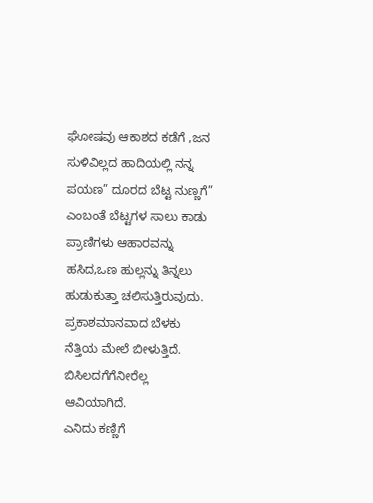ಘೋಷವು ಆಕಾಶದ ಕಡೆಗೆ ,ಜನ ಸುಳಿವಿಲ್ಲದ ಹಾದಿಯಲ್ಲಿ ನನ್ನ ಪಯಣ” ದೂರದ ಬೆಟ್ಟ ನುಣ್ಣಗೆ” ಎಂಬಂತೆ ಬೆಟ್ಟಗಳ ಸಾಲು ಕಾಡು ಪ್ರಾಣಿಗಳು ಆಹಾರವನ್ನು ಹಸಿದ,ಒಣ ಹುಲ್ಲನ್ನು ತಿನ್ನಲು ಹುಡುಕುತ್ತಾ ಚಲಿಸುತ್ತಿರುವುದು.
ಪ್ರಕಾಶಮಾನವಾದ ಬೆಳಕು ನೆತ್ತಿಯ ಮೇಲೆ ಬೀಳುತ್ತಿದೆ. ಬಿಸಿಲದಗೆಗೆನೀರೆಲ್ಲ ಆವಿಯಾಗಿದೆ.
ಎನಿದು ಕಣ್ಣಿಗೆ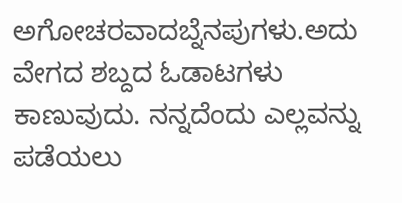ಅಗೋಚರವಾದಬ್ನೆನಪುಗಳು.ಅದು ವೇಗದ ಶಬ್ದದ ಓಡಾಟಗಳು ಕಾಣುವುದು. ನನ್ನದೆಂದು ಎಲ್ಲವನ್ನು ಪಡೆಯಲು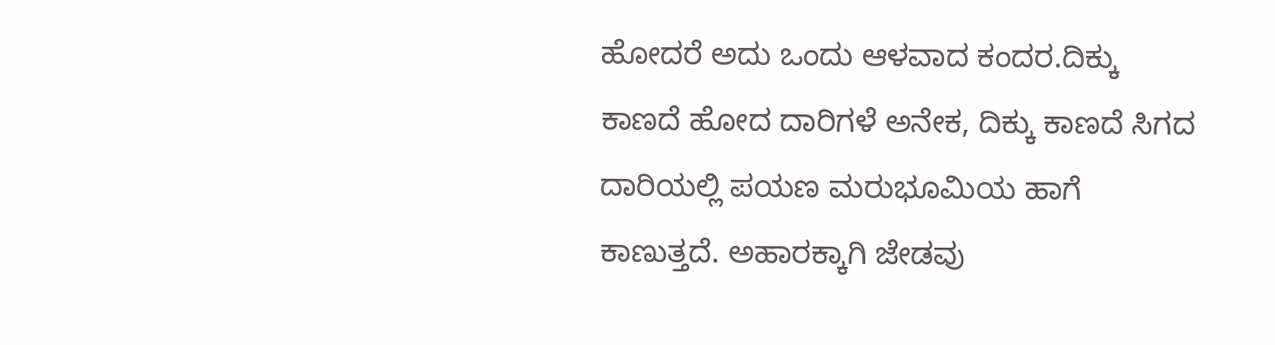ಹೋದರೆ ಅದು ಒಂದು ಆಳವಾದ ಕಂದರ.ದಿಕ್ಕು ಕಾಣದೆ ಹೋದ ದಾರಿಗಳೆ ಅನೇಕ‌, ದಿಕ್ಕು ಕಾಣದೆ ಸಿಗದ ದಾರಿಯಲ್ಲಿ ಪಯಣ ಮರುಭೂಮಿಯ ಹಾಗೆ ಕಾಣುತ್ತದೆ. ಅಹಾರಕ್ಕಾಗಿ ಜೇಡವು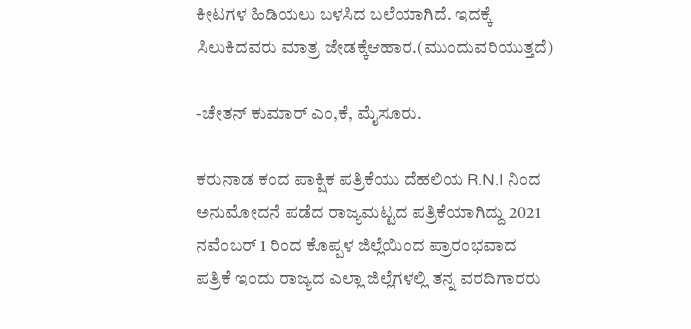ಕೀಟಗಳ ಹಿಡಿಯಲು ಬಳಸಿದ ಬಲೆಯಾಗಿದೆ. ಇದಕ್ಕೆ ಸಿಲುಕಿದವರು ಮಾತ್ರ ಜೇಡಕ್ಕೆಆಹಾರ.(ಮುಂದುವರಿಯುತ್ತದೆ)

-ಚೇತನ್ ಕುಮಾರ್ ಎಂ,ಕೆ, ಮೈಸೂರು.

ಕರುನಾಡ ಕಂದ ಪಾಕ್ಷಿಕ ಪತ್ರಿಕೆಯು ದೆಹಲಿಯ R.N.I ನಿಂದ ಅನುಮೋದನೆ ಪಡೆದ ರಾಜ್ಯಮಟ್ಟದ ಪತ್ರಿಕೆಯಾಗಿದ್ದು 2021 ನವೆಂಬರ್ 1 ರಿಂದ ಕೊಪ್ಪಳ ಜಿಲ್ಲೆಯಿಂದ ಪ್ರಾರಂಭವಾದ ಪತ್ರಿಕೆ ಇಂದು ರಾಜ್ಯದ ಎಲ್ಲಾ ಜಿಲ್ಲೆಗಳಲ್ಲಿ ತನ್ನ ವರದಿಗಾರರು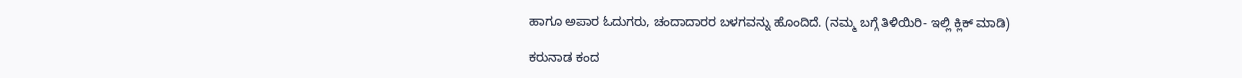ಹಾಗೂ ಅಪಾರ ಓದುಗರು, ಚಂದಾದಾರರ ಬಳಗವನ್ನು ಹೊಂದಿದೆ. (ನಮ್ಮ ಬಗ್ಗೆ ತಿಳಿಯಿರಿ- ಇಲ್ಲಿ ಕ್ಲಿಕ್‌ ಮಾಡಿ)

ಕರುನಾಡ ಕಂದ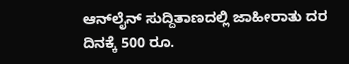ಆನ್‌ಲೈನ್‌ ಸುದ್ದಿತಾಣದಲ್ಲಿ ಜಾಹೀರಾತು ದರ ದಿನಕ್ಕೆ 500 ರೂ.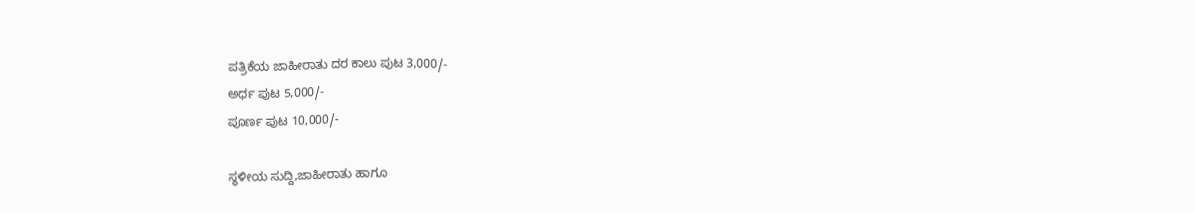ಪತ್ರಿಕೆಯ ಜಾಹೀರಾತು ದರ ಕಾಲು ಪುಟ 3,000/-
ಅರ್ಧ ಪುಟ 5,000/-
ಪೂರ್ಣ ಪುಟ 10,000/-

ಸ್ಥಳೀಯ ಸುದ್ದಿ,ಜಾಹೀರಾತು ಹಾಗೂ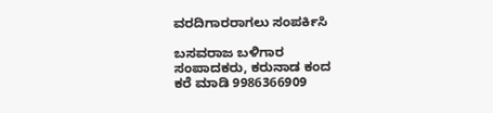ವರದಿಗಾರರಾಗಲು ಸಂಪರ್ಕಿಸಿ

ಬಸವರಾಜ ಬಳಿಗಾರ
ಸಂಪಾದಕರು, ಕರುನಾಡ ಕಂದ
ಕರೆ ಮಾಡಿ 9986366909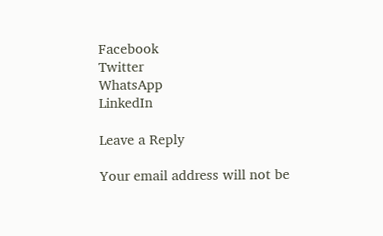Facebook
Twitter
WhatsApp
LinkedIn

Leave a Reply

Your email address will not be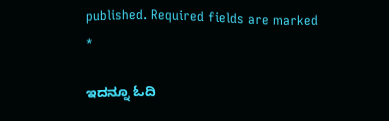published. Required fields are marked *

ಇದನ್ನೂ ಓದಿ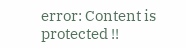error: Content is protected !!